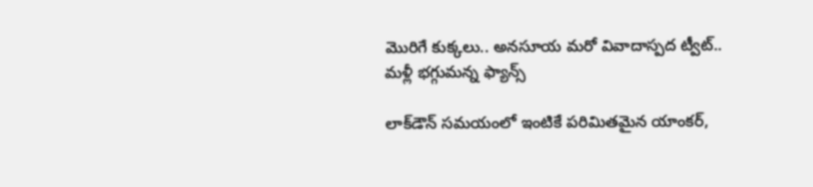మొరిగే కుక్కలు.. అనసూయ మరో వివాదాస్పద ట్వీట్.. మళ్లీ భగ్గుమన్న ఫ్యాన్స్

లాక్‌డౌన్ సమయంలో ఇంటికే పరిమితమైన యాంకర్,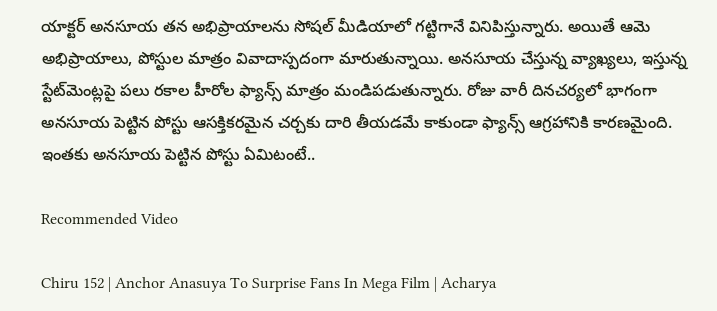యాక్టర్ అనసూయ తన అభిప్రాయాలను సోషల్ మీడియాలో గట్టిగానే వినిపిస్తున్నారు. అయితే ఆమె అభిప్రాయాలు, పోస్టుల మాత్రం వివాదాస్పదంగా మారుతున్నాయి. అనసూయ చేస్తున్న వ్యాఖ్యలు, ఇస్తున్న స్టేట్‌మెంట్లపై పలు రకాల హీరోల ఫ్యాన్స్ మాత్రం మండిపడుతున్నారు. రోజు వారీ దినచర్యలో భాగంగా అనసూయ పెట్టిన పోస్టు ఆసక్తికరమైన చర్చకు దారి తీయడమే కాకుండా ఫ్యాన్స్ ఆగ్రహానికి కారణమైంది. ఇంతకు అనసూయ పెట్టిన పోస్టు ఏమిటంటే..

Recommended Video

Chiru 152 | Anchor Anasuya To Surprise Fans In Mega Film | Acharya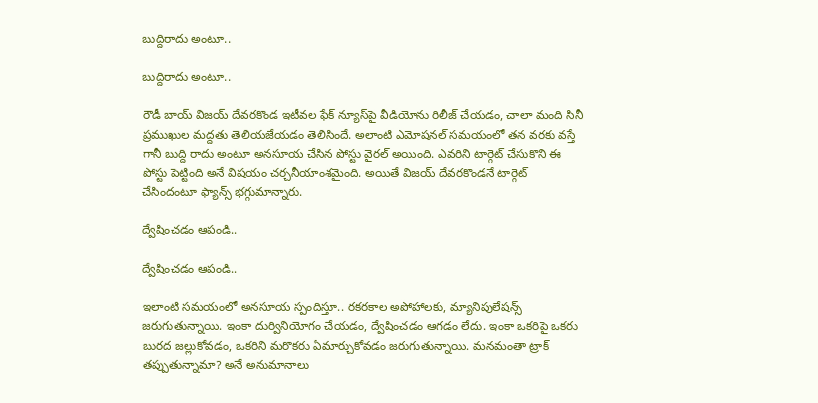బుద్దిరాదు అంటూ..

బుద్దిరాదు అంటూ..

రౌడీ బాయ్ విజయ్ దేవరకొండ ఇటీవల ఫేక్ న్యూస్‌పై వీడియోను రిలీజ్ చేయడం, చాలా మంది సినీ ప్రముఖుల మద్దతు తెలియజేయడం తెలిసిందే. అలాంటి ఎమోషనల్ సమయంలో తన వరకు వస్తే గానీ బుద్ది రాదు అంటూ అనసూయ చేసిన పోస్టు వైరల్ అయింది. ఎవరిని టార్గెట్ చేసుకొని ఈ పోస్టు పెట్టింది అనే విషయం చర్చనీయాంశమైంది. అయితే విజయ్ దేవరకొండనే టార్గెట్ చేసిందంటూ ఫ్యాన్స్ భగ్గుమాన్నారు.

ద్వేషించడం ఆపండి..

ద్వేషించడం ఆపండి..

ఇలాంటి సమయంలో అనసూయ స్పందిస్తూ.. రకరకాల అపోహాలకు, మ్యానిపులేషన్స్‌ జరుగుతున్నాయి. ఇంకా దుర్వినియోగం చేయడం, ద్వేషించడం ఆగడం లేదు. ఇంకా ఒకరిపై ఒకరు బురద జల్లుకోవడం, ఒకరిని మరొకరు ఏమార్చుకోవడం జరుగుతున్నాయి. మనమంతా ట్రాక్ తప్పుతున్నామా? అనే అనుమానాలు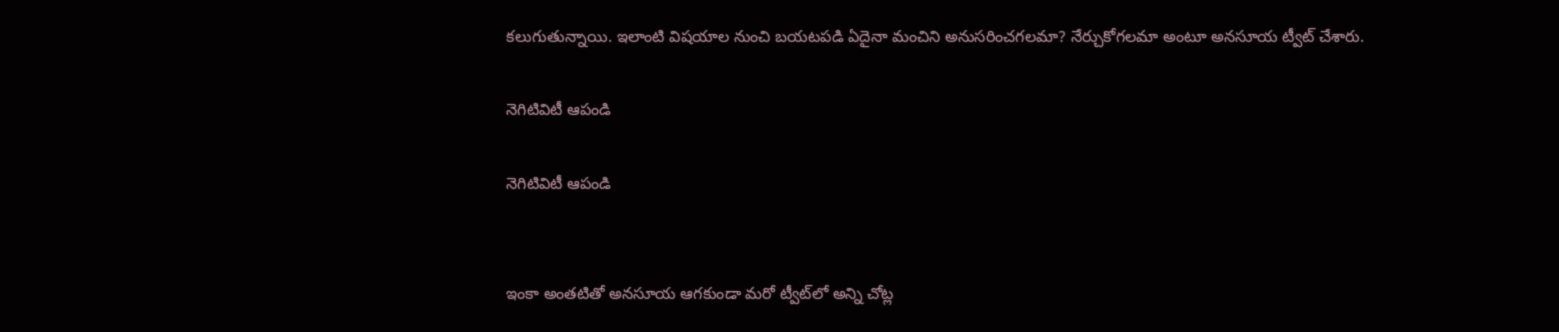కలుగుతున్నాయి. ఇలాంటి విషయాల నుంచి బయటపడి ఏదైనా మంచిని అనుసరించగలమా? నేర్చుకోగలమా అంటూ అనసూయ ట్వీట్ చేశారు.

నెగిటివిటీ ఆపండి

నెగిటివిటీ ఆపండి


ఇంకా అంతటితో అనసూయ ఆగకుండా మరో ట్వీట్‌‌లో అన్ని చోట్ల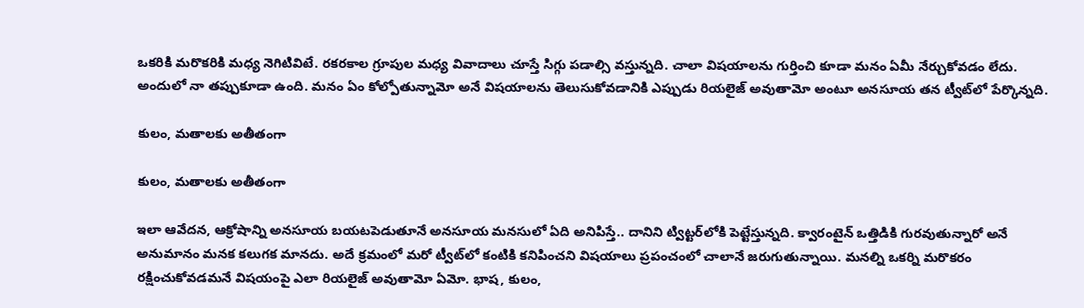ఒకరికి మరొకరికి మధ్య నెగిటివిటే. రకరకాల గ్రూపుల మధ్య వివాదాలు చూస్తే సిగ్గు పడాల్సి వస్తున్నది. చాలా విషయాలను గుర్తించి కూడా మనం ఏమీ నేర్చుకోవడం లేదు. అందులో నా తప్పుకూడా ఉంది. మనం ఏం కోల్పోతున్నామో అనే విషయాలను తెలుసుకోవడానికి ఎప్పుడు రియలైజ్ అవుతామో అంటూ అనసూయ తన ట్వీట్‌లో పేర్కొన్నది.

కులం, మతాలకు అతీతంగా

కులం, మతాలకు అతీతంగా

ఇలా ఆవేదన, ఆక్రోషాన్ని అనసూయ బయటపెడుతూనే అనసూయ మనసులో ఏది అనిపిస్తే.. దానిని ట్విట్టర్‌లోకి పెట్టేస్తున్నది. క్వారంటైన్ ఒత్తిడికి గురవుతున్నారో అనే అనుమానం మనక కలుగక మానదు. అదే క్రమంలో మరో ట్వీట్‌లో కంటికి కనిపించని విషయాలు ప్రపంచంలో చాలానే జరుగుతున్నాయి. మనల్ని ఒకర్ని మరొకరం రక్షించుకోవడమనే విషయంపై ఎలా రియలైజ్ అవుతామో ఏమో. భాష, కులం,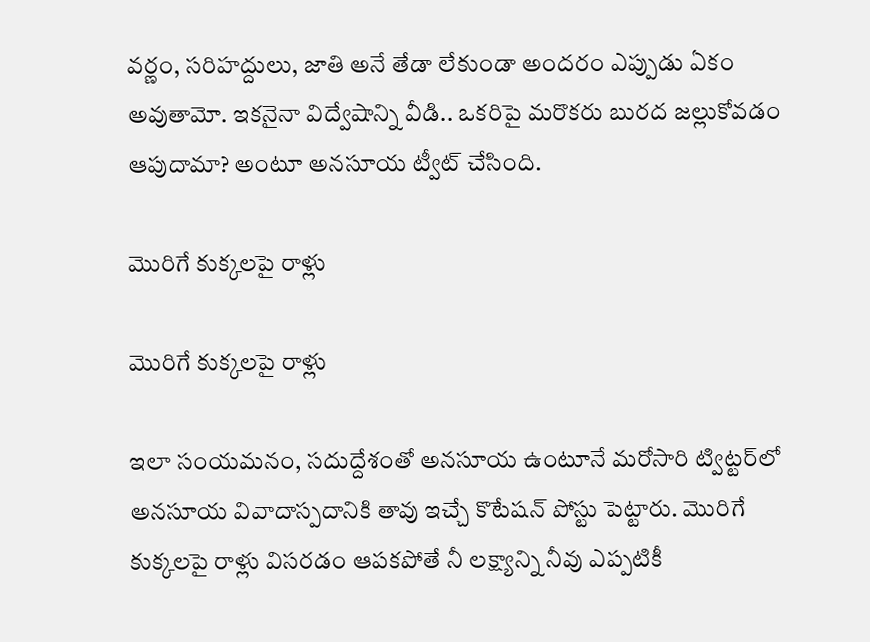వర్ణం, సరిహద్దులు, జాతి అనే తేడా లేకుండా అందరం ఎప్పుడు ఏకం అవుతామో. ఇకనైనా విద్వేషాన్ని వీడి.. ఒకరిపై మరొకరు బురద జల్లుకోవడం ఆపుదామా? అంటూ అనసూయ ట్వీట్ చేసింది.

మొరిగే కుక్కలపై రాళ్లు

మొరిగే కుక్కలపై రాళ్లు

ఇలా సంయమనం, సదుద్దేశంతో అనసూయ ఉంటూనే మరోసారి ట్విట్టర్‌లో అనసూయ వివాదాస్పదానికి తావు ఇచ్చే కొటేషన్ పోస్టు పెట్టారు. మొరిగే కుక్కలపై రాళ్లు విసరడం ఆపకపోతే నీ లక్ష్యాన్ని నీవు ఎప్పటికీ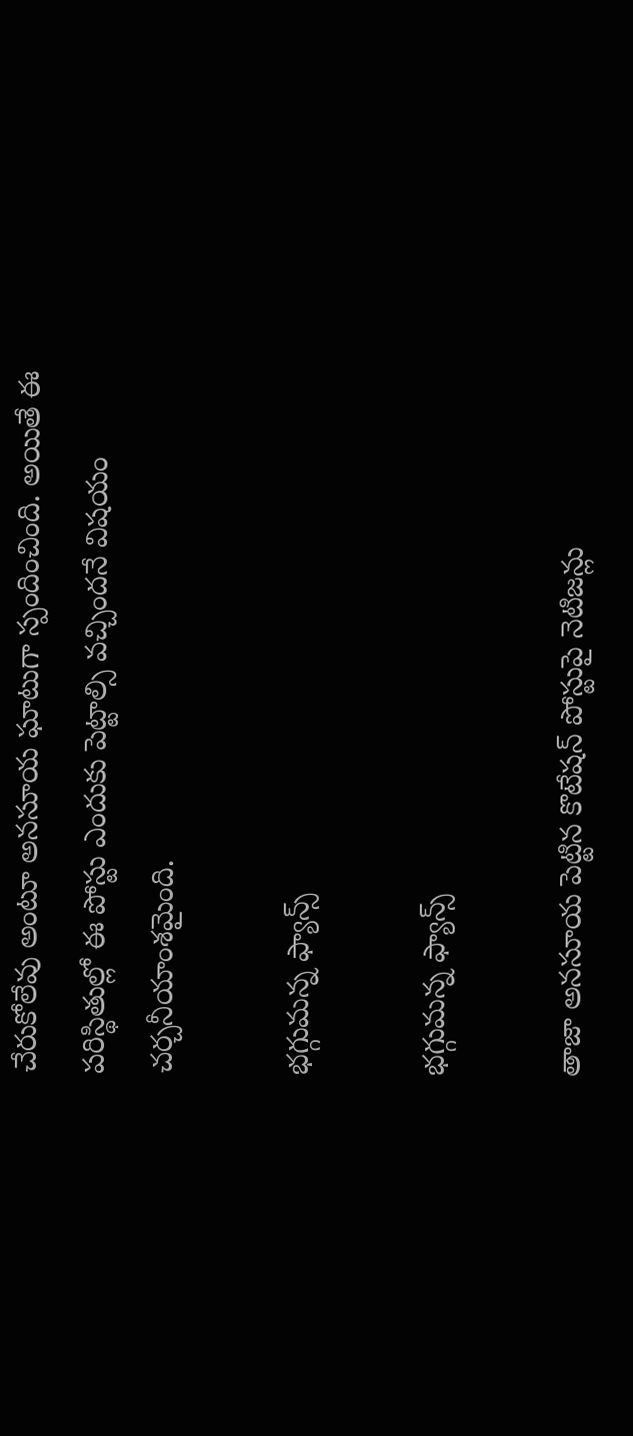చేరుకోలేవు అంటూ అనసూయ ఘాటుగా స్పందించింది. అయితే ఈ పరిస్థితుల్లో ఈ పోస్టు ఎందుకు పెట్టాల్సి వచ్చిందనే విషయం చర్చనీయాంశమైంది.

భగ్గుమన్న ఫ్యాన్స్

భగ్గుమన్న ఫ్యాన్స్

తాజా అనసూయ పెట్టిన కొటేషన్ పోస్టుపై నెటిజన్లు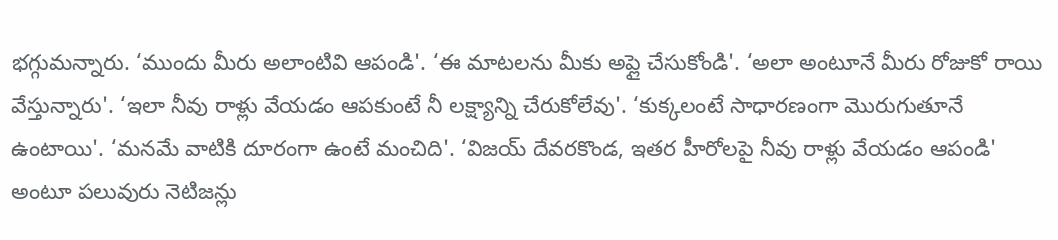భగ్గుమన్నారు. ‘ముందు మీరు అలాంటివి ఆపండి'. ‘ఈ మాటలను మీకు అప్లై చేసుకోండి'. ‘అలా అంటూనే మీరు రోజుకో రాయి వేస్తున్నారు'. ‘ఇలా నీవు రాళ్లు వేయడం ఆపకుంటే నీ లక్ష్యాన్ని చేరుకోలేవు'. ‘కుక్కలంటే సాధారణంగా మొరుగుతూనే ఉంటాయి'. ‘మనమే వాటికి దూరంగా ఉంటే మంచిది'. ‘విజయ్ దేవరకొండ, ఇతర హీరోలపై నీవు రాళ్లు వేయడం ఆపండి' అంటూ పలువురు నెటిజన్లు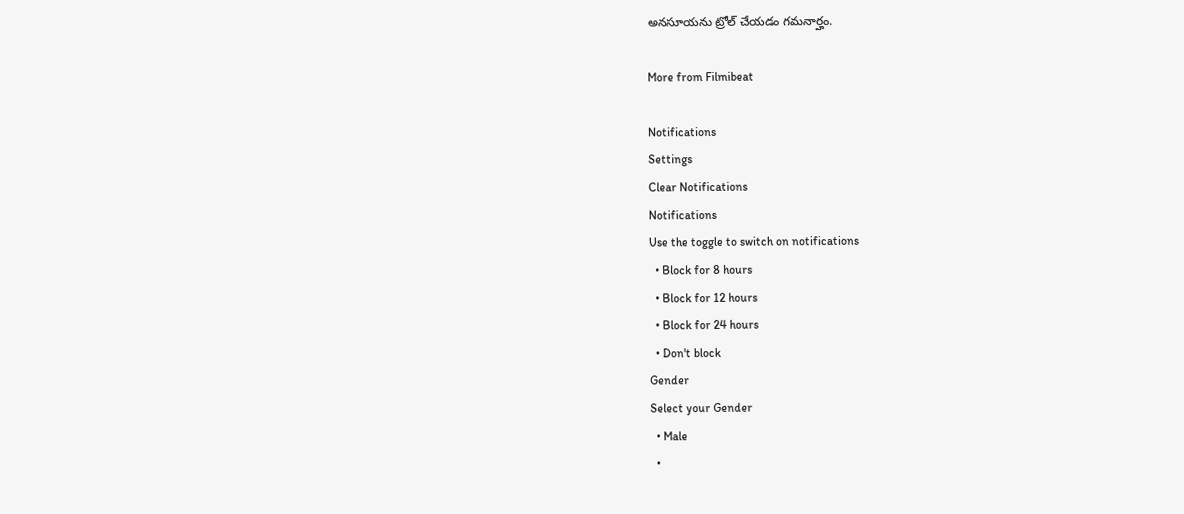అనసూయను ట్రోల్ చేయడం గమనార్హం.

More from Filmibeat

Notifications
Settings
Clear Notifications
Notifications
Use the toggle to switch on notifications
  • Block for 8 hours
  • Block for 12 hours
  • Block for 24 hours
  • Don't block
Gender
Select your Gender
  • Male
  •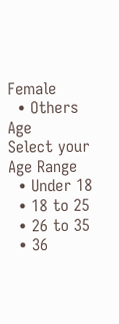Female
  • Others
Age
Select your Age Range
  • Under 18
  • 18 to 25
  • 26 to 35
  • 36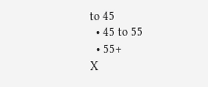to 45
  • 45 to 55
  • 55+
X